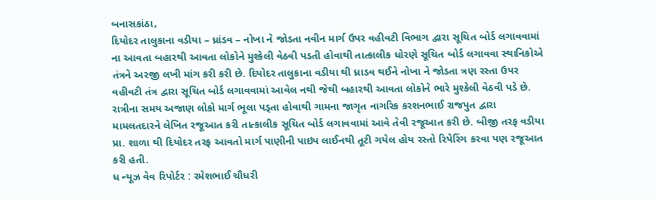બનાસકાંઠા,
દિયોદર તાલુકાના વડીયા – ધ્રાંડવ – નોખા ને જોડતા નવીન માર્ગ ઉપર વહીવટી વિભાગ દ્વારા સૂચિત બોર્ડ લગાવવામાં ના આવતા બહારથી આવતા લોકોને મુશ્કેલી વેઠવી પડતી હોવાથી તાત્કાલીક ધોરણે સૂચિત બોર્ડ લગાવવા સ્થાનિકોએ તંત્રને અરજી લખી માંગ કરી કરી છે. દિયોદર તાલુકાના વડીયા થી ધ્રાડવ થઈને નોખા ને જોડતા ત્રણ રસ્તા ઉપર વહીવટી તંત્ર દ્વારા સૂચિત બોર્ડ લગાવવામાં આવેલ નથી જેથી બહારથી આવતા લોકોને ભારે મુશ્કેલી વેઠવી પડે છે. રાત્રીના સમય અજાણ લોકો માર્ગ ભૂલા પડ્તા હોવાથી ગામના જાગૃત નાગરિક કરશનભાઈ રાજપુત દ્વારા મામલતદારને લેખિત રજૂઆત કરી તાત્કાલીક સૂચિત બોર્ડ લગાવવામાં આવે તેવી રજૂઆત કરી છે. બીજી તરફ વડીયા પ્રા. શાળા થી દિયોદર તરફ આવતો માર્ગ પાણીની પાઇપ લાઈનથી તૂટી ગયેલ હોય રસ્તો રિપેરિંગ કરવા પણ રજૂઆત કરી હતી.
ધ ન્યૂઝ વેવ રિપોર્ટર : રમેશભાઈ ચૌધરી